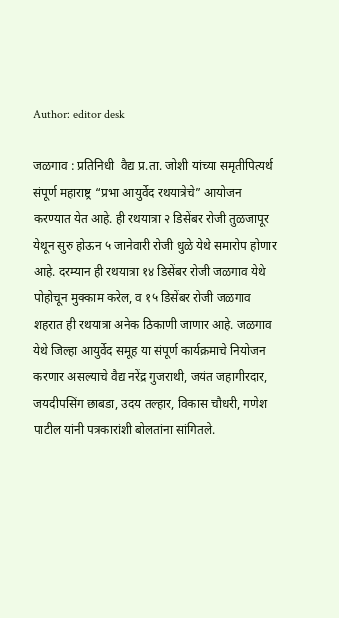Author: editor desk

जळगाव : प्रतिनिधी  वैद्य प्र.ता. जोशी यांच्या समृतीपित्यर्थ संपूर्ण महाराष्ट्र “प्रभा आयुर्वेद रथयात्रेचे” आयोजन करण्यात येत आहे. ही रथयात्रा २ डिसेंबर रोजी तुळजापूर येथून सुरु होऊन ५ जानेवारी रोजी धुळे येथे समारोप होणार आहे. दरम्यान ही रथयात्रा १४ डिसेंबर रोजी जळगाव येथे पोहोचून मुक्काम करेल, व १५ डिसेंबर रोजी जळगाव शहरात ही रथयात्रा अनेक ठिकाणी जाणार आहे. जळगाव येथे जिल्हा आयुर्वेद समूह या संपूर्ण कार्यक्रमाचे नियोजन करणार असल्याचे वैद्य नरेंद्र गुजराथी, जयंत जहागीरदार, जयदीपसिंग छाबडा, उदय तल्हार, विकास चौधरी, गणेश पाटील यांनी पत्रकारांशी बोलतांना सांगितले.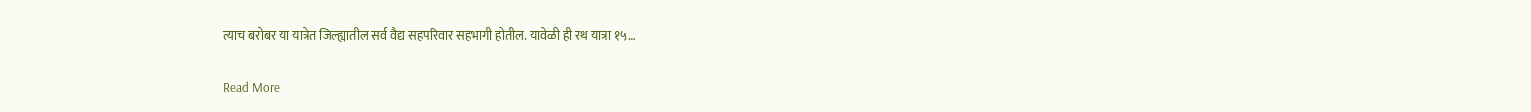त्याच बरोबर या यात्रेत जिल्ह्यातील सर्व वैद्य सहपरिवार सहभागी होतील. यावेळी ही रथ यात्रा १५…

Read More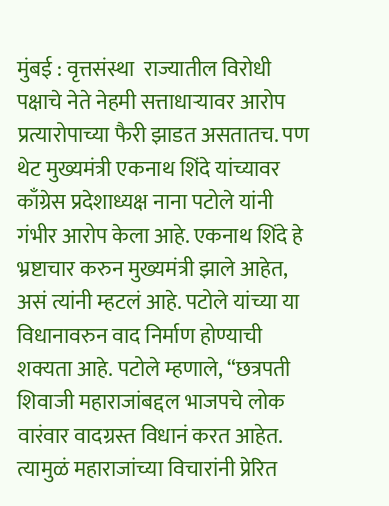मुंबई : वृत्तसंस्था  राज्यातील विरोधी पक्षाचे नेते नेहमी सत्ताधाऱ्यावर आरोप प्रत्यारोपाच्या फैरी झाडत असतातच. पण थेट मुख्यमंत्री एकनाथ शिंदे यांच्यावर काँग्रेस प्रदेशाध्यक्ष नाना पटोले यांनी गंभीर आरोप केला आहे. एकनाथ शिंदे हे भ्रष्टाचार करुन मुख्यमंत्री झाले आहेत, असं त्यांनी म्हटलं आहे. पटोले यांच्या या विधानावरुन वाद निर्माण होण्याची शक्यता आहे. पटोले म्हणाले, “छत्रपती शिवाजी महाराजांबद्दल भाजपचे लोक वारंवार वादग्रस्त विधानं करत आहेत. त्यामुळं महाराजांच्या विचारांनी प्रेरित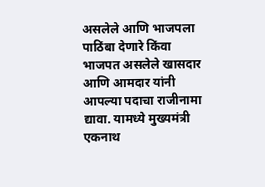असलेले आणि भाजपला पाठिंबा देणारे किंवा भाजपत असलेले खासदार आणि आमदार यांनी आपल्या पदाचा राजीनामा द्यावा. यामध्ये मुख्यमंत्री एकनाथ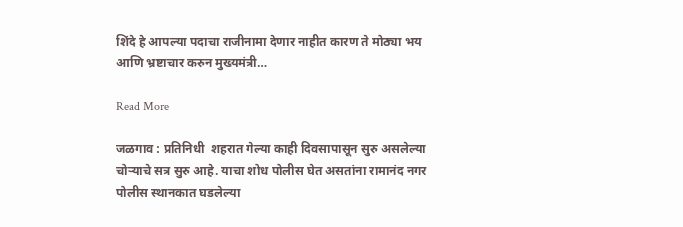शिंदे हे आपल्या पदाचा राजीनामा देणार नाहीत कारण ते मोठ्या भय आणि भ्रष्टाचार करुन मुख्यमंत्री…

Read More

जळगाव : प्रतिनिधी  शहरात गेल्या काही दिवसापासून सुरु असलेल्या चोऱ्याचे सत्र सुरु आहे. याचा शोध पोलीस घेत असतांना रामानंद नगर पोलीस स्थानकात घडलेल्या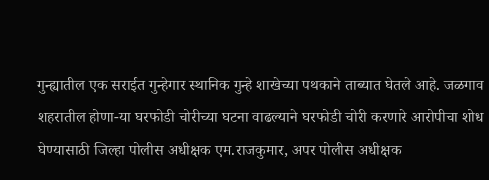गुन्ह्यातील एक सराईत गुन्हेगार स्थानिक गुन्हे शाखेच्या पथकाने ताब्यात घेतले आहे. जळगाव शहरातील होणा-या घरफोडी चोरीच्या घटना वाढल्याने घरफोडी चोरी करणारे आरोपीचा शोध घेण्यासाठी जिल्हा पोलीस अधीक्षक एम.राजकुमार, अपर पोलीस अधीक्षक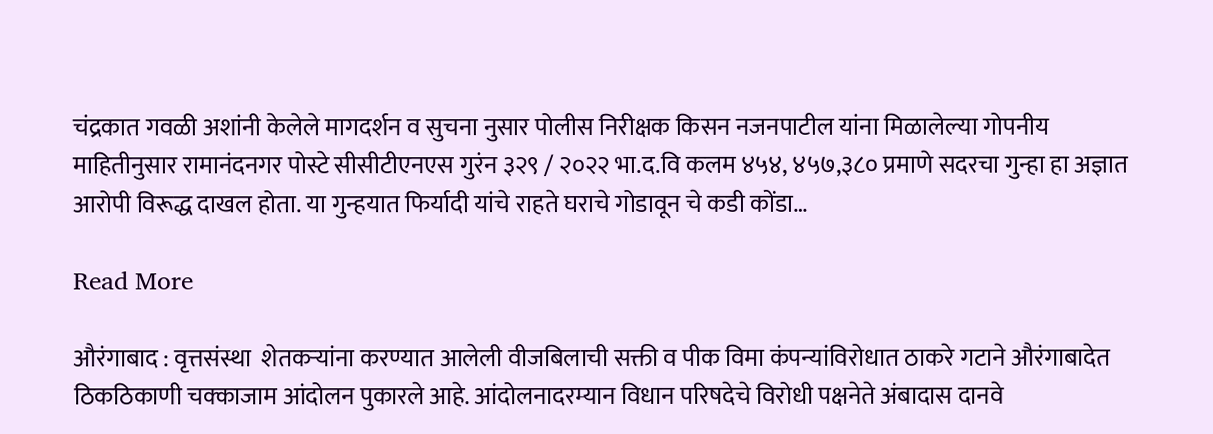चंद्रकात गवळी अशांनी केलेले मागदर्शन व सुचना नुसार पोलीस निरीक्षक किसन नजनपाटील यांना मिळालेल्या गोपनीय माहितीनुसार रामानंदनगर पोस्टे सीसीटीएनएस गुरंन ३२९ / २०२२ भा.द.वि कलम ४५४, ४५७,३८० प्रमाणे सदरचा गुन्हा हा अज्ञात आरोपी विरूद्ध दाखल होता. या गुन्हयात फिर्यादी यांचे राहते घराचे गोडावून चे कडी कोंडा…

Read More

औरंगाबाद : वृत्तसंस्था  शेतकऱ्यांना करण्यात आलेली वीजबिलाची सक्ती व पीक विमा कंपन्यांविरोधात ठाकरे गटाने औरंगाबादेत ठिकठिकाणी चक्काजाम आंदोलन पुकारले आहे. आंदोलनादरम्यान विधान परिषदेचे विरोधी पक्षनेते अंबादास दानवे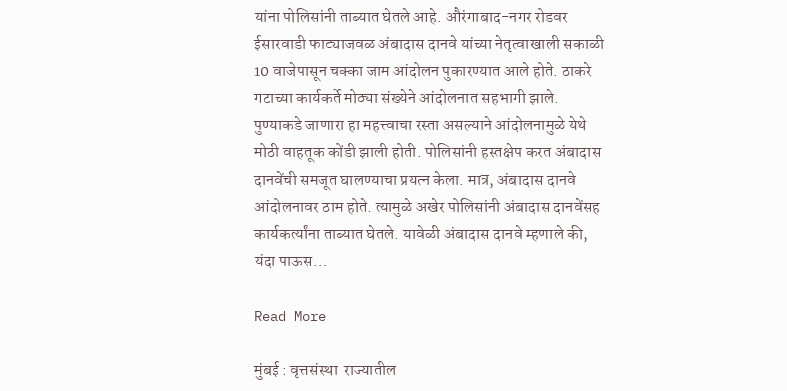यांना पोलिसांनी ताब्यात घेतले आहे. औरंगाबाद-नगर रोडवर ईसारवाडी फाट्याजवळ अंबादास दानवे यांच्या नेतृत्वाखाली सकाळी 10 वाजेपासून चक्का जाम आंदोलन पुकारण्यात आले होते. ठाकरे गटाच्या कार्यकर्ते मोठ्या संख्येने आंदोलनात सहभागी झाले. पुण्याकडे जाणारा हा महत्त्वाचा रस्ता असल्याने आंदोलनामुळे येथे मोठी वाहतूक कोंडी झाली होती. पोलिसांनी हस्तक्षेप करत अंबादास दानवेंची समजूत घालण्याचा प्रयत्न केला. मात्र, अंबादास दानवे आंदोलनावर ठाम होते. त्यामुळे अखेर पोलिसांनी अंबादास दानवेंसह कार्यकर्त्यांना ताब्यात घेतले. यावेळी अंबादास दानवे म्हणाले की, यंदा पाऊस…

Read More

मुंबई : वृत्तसंस्था  राज्यातील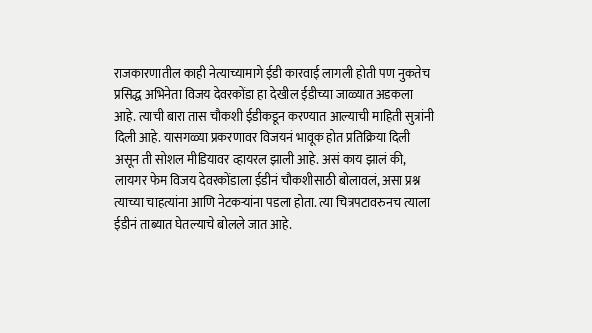राजकारणातील काही नेत्याच्यामागे ईडी कारवाई लागली होती पण नुकतेच प्रसिद्ध अभिनेता विजय देवरकोंडा हा देखील ईडीच्या जाळ्यात अडकला आहे. त्याची बारा तास चौकशी ईडीकडून करण्यात आल्याची माहिती सुत्रांनी दिली आहे. यासगळ्या प्रकरणावर विजयनं भावूक होत प्रतिक्रिया दिली असून ती सोशल मीडियावर व्हायरल झाली आहे. असं काय झालं की, लायगर फेम विजय देवरकोंडाला ईडीनं चौकशीसाठी बोलावलं, असा प्रश्न त्याच्या चाहत्यांना आणि नेटकऱ्यांना पडला होता. त्या चित्रपटावरुनच त्याला ईडीनं ताब्यात घेतल्याचे बोलले जात आहे.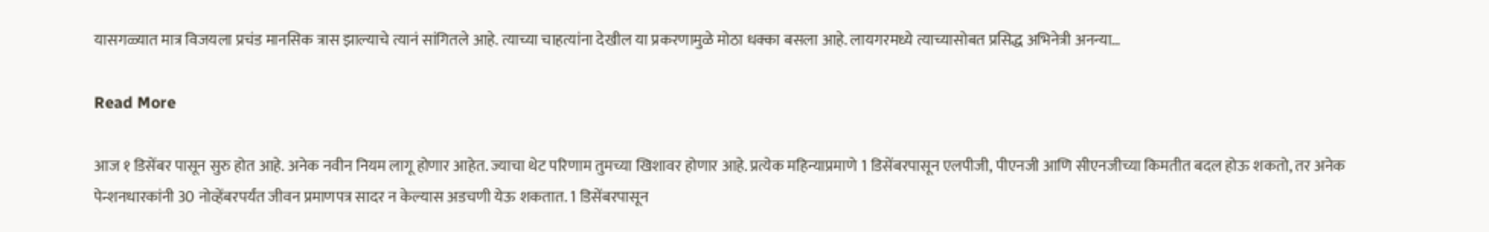यासगळ्यात मात्र विजयला प्रचंड मानसिक त्रास झाल्याचे त्यानं सांगितले आहे. त्याच्या चाहत्यांना देखील या प्रकरणामुळे मोठा धक्का बसला आहे. लायगरमध्ये त्याच्यासोबत प्रसिद्ध अभिनेत्री अनन्या…

Read More

आज १ डिसेंबर पासून सुरु होत आहे. अनेक नवीन नियम लागू होणार आहेत. ज्याचा थेट परिणाम तुमच्या खिशावर होणार आहे. प्रत्येक महिन्याप्रमाणे 1 डिसेंबरपासून एलपीजी, पीएनजी आणि सीएनजीच्या किमतीत बदल होऊ शकतो, तर अनेक पेन्शनधारकांनी 30 नोव्हेंबरपर्यंत जीवन प्रमाणपत्र सादर न केल्यास अडचणी येऊ शकतात. 1 डिसेंबरपासून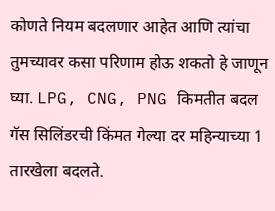कोणते नियम बदलणार आहेत आणि त्यांचा तुमच्यावर कसा परिणाम होऊ शकतो हे जाणून घ्या. LPG, CNG, PNG किमतीत बदल गॅस सिलिंडरची किंमत गेल्या दर महिन्याच्या 1 तारखेला बदलते.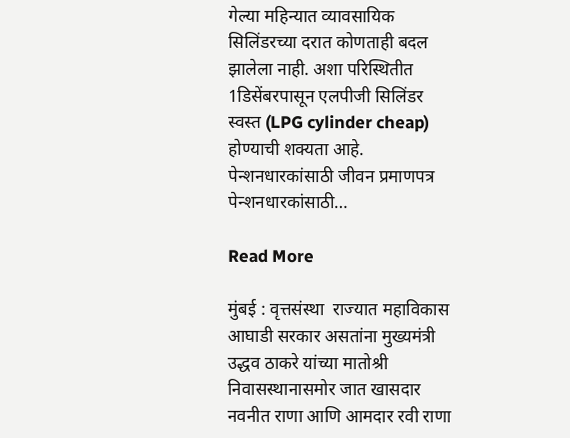गेल्या महिन्यात व्यावसायिक सिलिंडरच्या दरात कोणताही बदल झालेला नाही. अशा परिस्थितीत 1डिसेंबरपासून एलपीजी सिलिंडर स्वस्त (LPG cylinder cheap) होण्याची शक्यता आहे. पेन्शनधारकांसाठी जीवन प्रमाणपत्र पेन्शनधारकांसाठी…

Read More

मुंबई : वृत्तसंस्था  राज्यात महाविकास आघाडी सरकार असतांना मुख्यमंत्री उद्धव ठाकरे यांच्या मातोश्री निवासस्थानासमोर जात खासदार नवनीत राणा आणि आमदार रवी राणा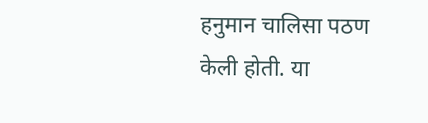हनुमान चालिसा पठण केली होती. या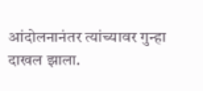आंदोलनानंतर त्यांच्यावर गुन्हा दाखल झाला.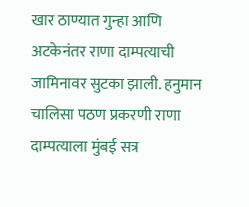खार ठाण्यात गुन्हा आणि अटकेनंतर राणा दाम्पत्याची जामिनावर सुटका झाली. हनुमान चालिसा पठण प्रकरणी राणा दाम्पत्याला मुंबई सत्र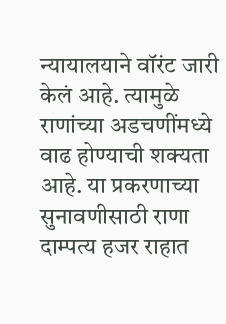न्यायालयाने वॉरंट जारी केलं आहे. त्यामुळे राणांच्या अडचणींमध्ये वाढ होण्याची शक्यता आहे. या प्रकरणाच्या सुनावणीसाठी राणा दाम्पत्य हजर राहात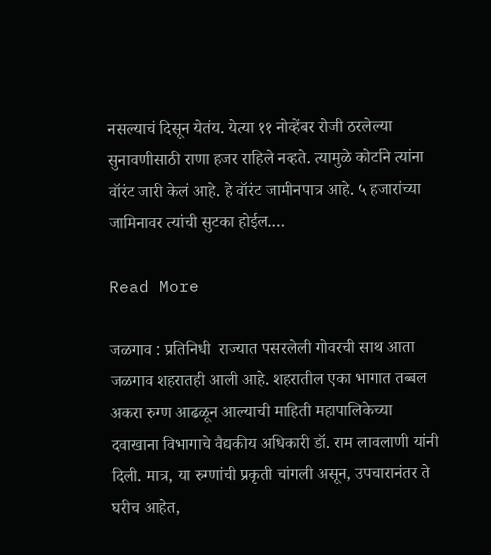नसल्याचं दिसून येतंय. येत्या ११ नोव्हेंबर रोजी ठरलेल्या सुनावणीसाठी राणा हजर राहिले नव्हते. त्यामुळे कोर्टाने त्यांना वॉरंट जारी केलं आहे. हे वॉरंट जामीनपात्र आहे. ५ हजारांच्या जामिनावर त्यांची सुटका होईल.…

Read More

जळगाव : प्रतिनिधी  राज्यात पसरलेली गोवरची साथ आता जळगाव शहरातही आली आहे. शहरातील एका भागात तब्बल अकरा रुग्ण आढळून आल्याची माहिती महापालिकेच्या दवाखाना विभागाचे वैद्यकीय अधिकारी डॉ. राम लावलाणी यांनी दिली. मात्र, या रुग्णांची प्रकृती चांगली असून, उपचारानंतर ते घरीच आहेत,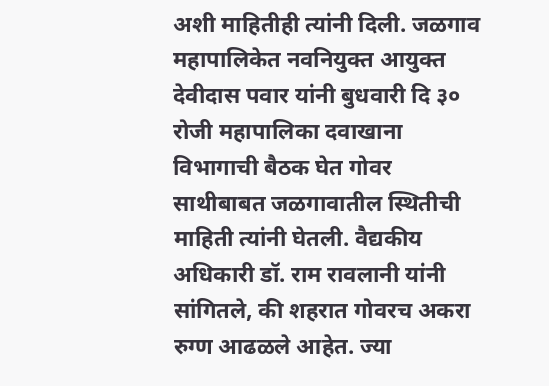अशी माहितीही त्यांनी दिली. जळगाव महापालिकेत नवनियुक्त आयुक्त देवीदास पवार यांनी बुधवारी दि ३० रोजी महापालिका दवाखाना विभागाची बैठक घेत गोवर साथीबाबत जळगावातील स्थितीची माहिती त्यांनी घेतली. वैद्यकीय अधिकारी डॉ. राम रावलानी यांनी सांगितले, की शहरात गोवरच अकरा रुग्ण आढळले आहेत. ज्या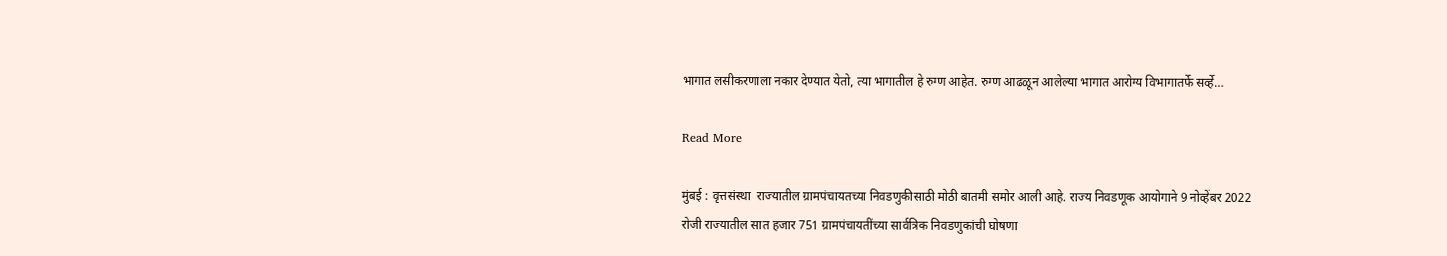भागात लसीकरणाला नकार देण्यात येतो, त्या भागातील हे रुग्ण आहेत. रुग्ण आढळून आलेल्या भागात आरोग्‍य विभागातर्फे सर्व्हे…

Read More

मुंबई : वृत्तसंस्था  राज्यातील ग्रामपंचायतच्या निवडणुकीसाठी मोठी बातमी समोर आली आहे. राज्य निवडणूक आयोगाने 9 नोव्हेंबर 2022 रोजी राज्यातील सात हजार 751 ग्रामपंचायतींच्या सार्वत्रिक निवडणुकांची घोषणा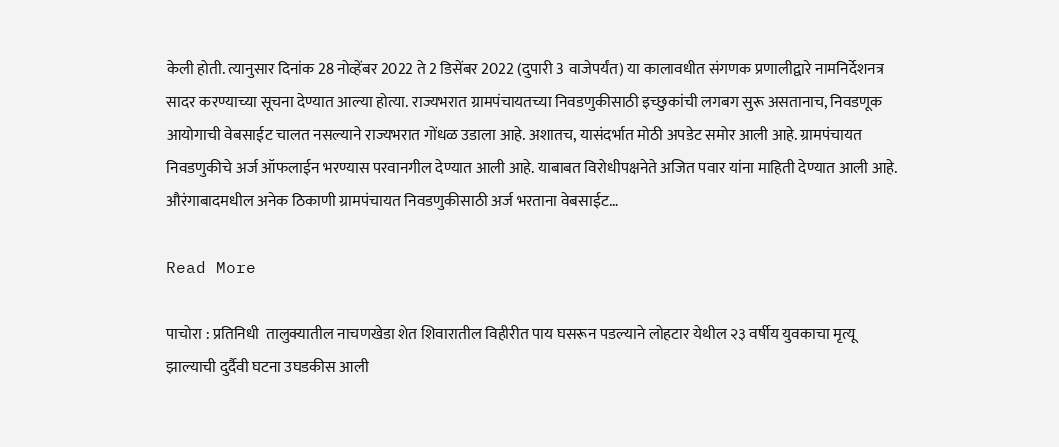केली होती. त्यानुसार दिनांक 28 नोव्हेंबर 2022 ते 2 डिसेंबर 2022 (दुपारी 3 वाजेपर्यंत) या कालावधीत संगणक प्रणालीद्वारे नामनिर्देशनत्र सादर करण्याच्या सूचना देण्यात आल्या होत्या. राज्यभरात ग्रामपंचायतच्या निवडणुकीसाठी इच्छुकांची लगबग सुरू असतानाच, निवडणूक आयोगाची वेबसाईट चालत नसल्याने राज्यभरात गोंधळ उडाला आहे. अशातच, यासंदर्भात मोठी अपडेट समोर आली आहे. ग्रामपंचायत निवडणुकीचे अर्ज ऑफलाईन भरण्यास परवानगील देण्यात आली आहे. याबाबत विरोधीपक्षनेते अजित पवार यांना माहिती देण्यात आली आहे. औरंगाबादमधील अनेक ठिकाणी ग्रामपंचायत निवडणुकीसाठी अर्ज भरताना वेबसाईट…

Read More

पाचोरा : प्रतिनिधी  तालुक्यातील नाचणखेडा शेत शिवारातील विहीरीत पाय घसरून पडल्याने लोहटार येथील २३ वर्षीय युवकाचा मृत्यू झाल्याची दुर्दैवी घटना उघडकीस आली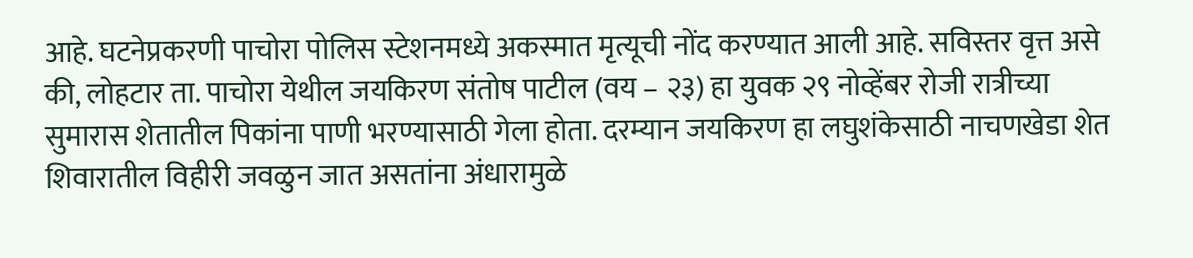आहे. घटनेप्रकरणी पाचोरा पोलिस स्टेशनमध्ये अकस्मात मृत्यूची नोंद करण्यात आली आहे. सविस्तर वृत्त असे की, लोहटार ता. पाचोरा येथील जयकिरण संतोष पाटील (वय – २३) हा युवक २९ नोव्हेंबर रोजी रात्रीच्या सुमारास शेतातील पिकांना पाणी भरण्यासाठी गेला होता. दरम्यान जयकिरण हा लघुशंकेसाठी नाचणखेडा शेत शिवारातील विहीरी जवळुन जात असतांना अंधारामुळे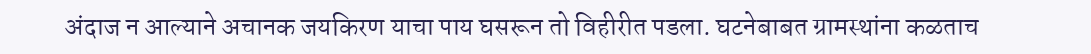अंदाज न आल्याने अचानक जयकिरण याचा पाय घसरून तो विहीरीत पडला. घटनेबाबत ग्रामस्थांना कळताच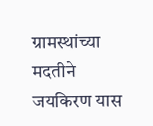ग्रामस्थांच्या मदतीने जयकिरण यास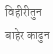विहीरीतुन बाहेर काढुन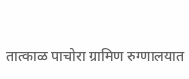तात्काळ पाचोरा ग्रामिण रुग्णालयात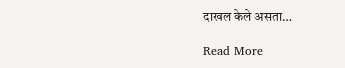दाखल केले असता…

Read More